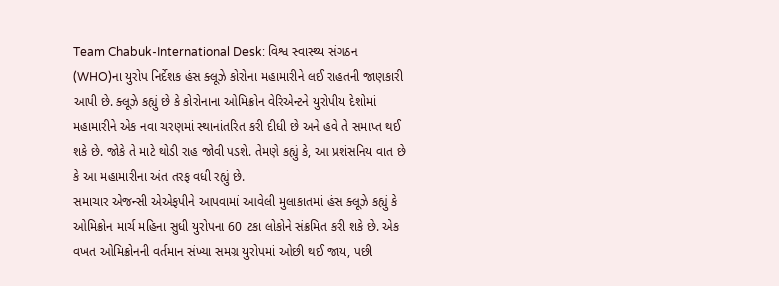Team Chabuk-International Desk: વિશ્વ સ્વાસ્થ્ય સંગઠન (WHO)ના યુરોપ નિર્દેશક હંસ ક્લૂઝે કોરોના મહામારીને લઈ રાહતની જાણકારી આપી છે. ક્લૂઝે કહ્યું છે કે કોરોનાના ઓમિક્રોન વેરિએન્ટને યુરોપીય દેશોમાં મહામારીને એક નવા ચરણમાં સ્થાનાંતરિત કરી દીધી છે અને હવે તે સમાપ્ત થઈ શકે છે. જોકે તે માટે થોડી રાહ જોવી પડશે. તેમણે કહ્યું કે, આ પ્રશંસનિય વાત છે કે આ મહામારીના અંત તરફ વધી રહ્યું છે.
સમાચાર એજન્સી એએફપીને આપવામાં આવેલી મુલાકાતમાં હંસ ક્લૂઝે કહ્યું કે ઓમિક્રોન માર્ચ મહિના સુધી યુરોપના 60 ટકા લોકોને સંક્રમિત કરી શકે છે. એક વખત ઓમિક્રોનની વર્તમાન સંખ્યા સમગ્ર યુરોપમાં ઓછી થઈ જાય, પછી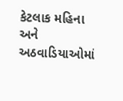કેટલાક મહિના અને અઠવાડિયાઓમાં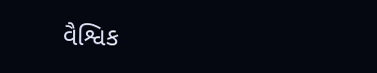વૈશ્વિક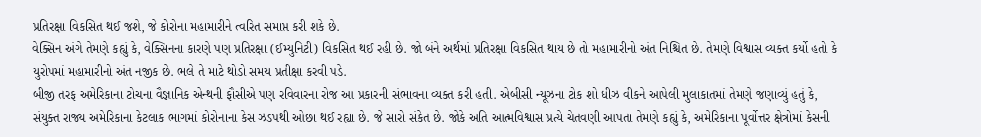પ્રતિરક્ષા વિકસિત થઈ જશે, જે કોરોના મહામારીને ત્વરિત સમાપ્ત કરી શકે છે.
વેક્સિન અંગે તેમણે કહ્યું કે, વેક્સિનના કારણે પણ પ્રતિરક્ષા (ઈમ્યુનિટી) વિકસિત થઈ રહી છે. જો બંને અર્થમાં પ્રતિરક્ષા વિકસિત થાય છે તો મહામારીનો અંત નિશ્ચિત છે. તેમણે વિશ્વાસ વ્યક્ત કર્યો હતો કે યુરોપમાં મહામારીનો અંત નજીક છે. ભલે તે માટે થોડો સમય પ્રતીક્ષા કરવી પડે.
બીજી તરફ અમેરિકાના ટોચના વૈજ્ઞાનિક એન્થની ફૌસીએ પણ રવિવારના રોજ આ પ્રકારની સંભાવના વ્યક્ત કરી હતી. એબીસી ન્યૂઝના ટોક શો ધીઝ વીકને આપેલી મુલાકાતમાં તેમણે જણાવ્યું હતું કે, સંયુક્ત રાજ્ય અમેરિકાના કેટલાક ભાગમાં કોરોનાના કેસ ઝડપથી ઓછા થઈ રહ્યા છે. જે સારો સંકેત છે. જોકે અતિ આત્મવિશ્વાસ પ્રત્યે ચેતવણી આપતા તેમણે કહ્યું કે, અમેરિકાના પૂર્વોત્તર ક્ષેત્રોમાં કેસની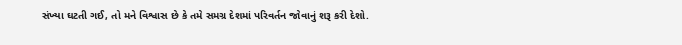સંખ્યા ઘટતી ગઈ, તો મને વિશ્વાસ છે કે તમે સમગ્ર દેશમાં પરિવર્તન જોવાનું શરૂ કરી દેશો.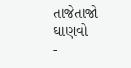તાજેતાજો ઘાણવો
-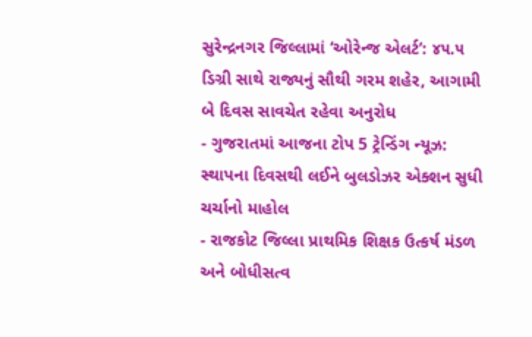સુરેન્દ્રનગર જિલ્લામાં ‘ઓરેન્જ એલર્ટ’: ૪૫.૫ ડિગ્રી સાથે રાજ્યનું સૌથી ગરમ શહેર, આગામી બે દિવસ સાવચેત રહેવા અનુરોધ
- ગુજરાતમાં આજના ટોપ 5 ટ્રેન્ડિંગ ન્યૂઝ: સ્થાપના દિવસથી લઈને બુલડોઝર એક્શન સુધી ચર્ચાનો માહોલ
- રાજકોટ જિલ્લા પ્રાથમિક શિક્ષક ઉત્કર્ષ મંડળ અને બોધીસત્વ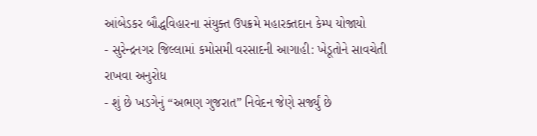આંબેડકર બૌદ્ધવિહારના સંયુક્ત ઉપક્રમે મહારક્તદાન કેમ્પ યોજાયો
- સુરેન્દ્રનગર જિલ્લામાં કમોસમી વરસાદની આગાહી: ખેડૂતોને સાવચેતી રાખવા અનુરોધ
- શું છે ખડગેનું “અભણ ગુજરાત” નિવેદન જેણે સર્જ્યું છે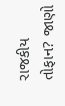રાજકીય તોફાન? જાણો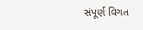સંપૂર્ણ વિગત